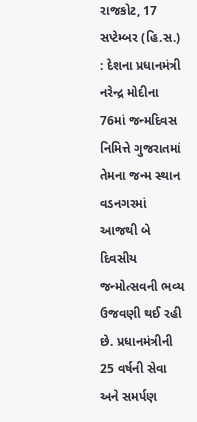રાજકોટ, 17 સપ્ટેમ્બર (હિ.સ.) : દેશના પ્રધાનમંત્રી નરેન્દ્ર મોદીના 76માં જન્મદિવસ નિમિત્તે ગુજરાતમાં તેમના જન્મ સ્થાન વડનગરમાં આજથી બે દિવસીય જન્મોત્સવની ભવ્ય ઉજવણી થઈ રહી છે. પ્રધાનમંત્રીની 25 વર્ષની સેવા અને સમર્પણ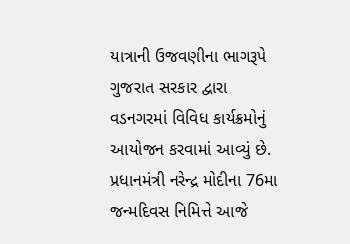યાત્રાની ઉજવણીના ભાગરૂપે ગુજરાત સરકાર દ્વારા વડનગરમાં વિવિધ કાર્યક્રમોનું આયોજન કરવામાં આવ્યું છે.
પ્રધાનમંત્રી નરેન્દ્ર મોદીના 76મા જન્મદિવસ નિમિત્તે આજે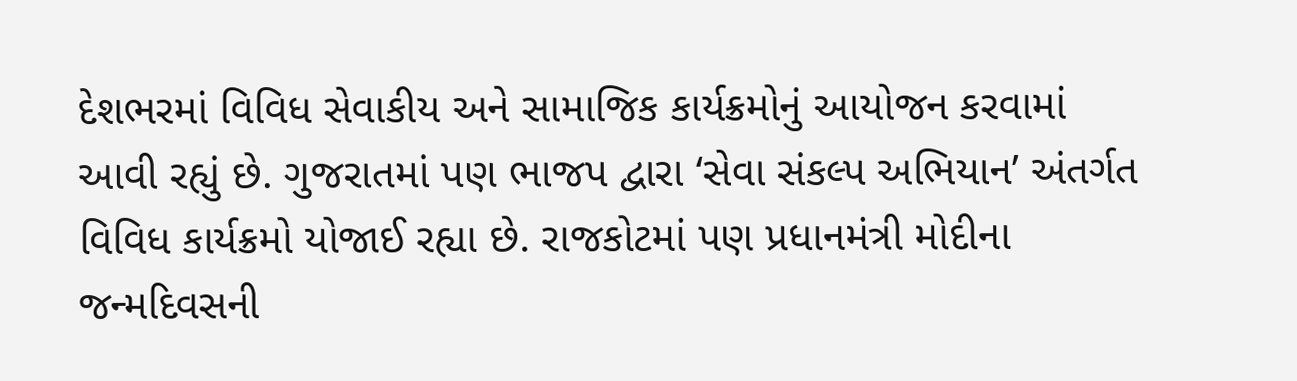દેશભરમાં વિવિધ સેવાકીય અને સામાજિક કાર્યક્રમોનું આયોજન કરવામાં આવી રહ્યું છે. ગુજરાતમાં પણ ભાજપ દ્વારા ‘સેવા સંકલ્પ અભિયાન’ અંતર્ગત વિવિધ કાર્યક્રમો યોજાઈ રહ્યા છે. રાજકોટમાં પણ પ્રધાનમંત્રી મોદીના જન્મદિવસની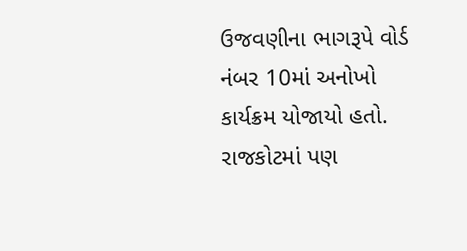ઉજવણીના ભાગરૂપે વોર્ડ નંબર 10માં અનોખો કાર્યક્રમ યોજાયો હતો.
રાજકોટમાં પણ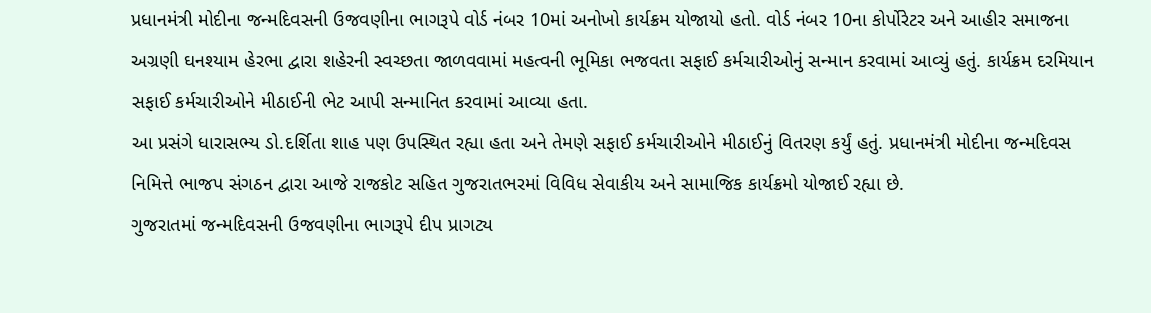પ્રધાનમંત્રી મોદીના જન્મદિવસની ઉજવણીના ભાગરૂપે વોર્ડ નંબર 10માં અનોખો કાર્યક્રમ યોજાયો હતો. વોર્ડ નંબર 10ના કોર્પોરેટર અને આહીર સમાજના અગ્રણી ઘનશ્યામ હેરભા દ્વારા શહેરની સ્વચ્છતા જાળવવામાં મહત્વની ભૂમિકા ભજવતા સફાઈ કર્મચારીઓનું સન્માન કરવામાં આવ્યું હતું. કાર્યક્રમ દરમિયાન સફાઈ કર્મચારીઓને મીઠાઈની ભેટ આપી સન્માનિત કરવામાં આવ્યા હતા.
આ પ્રસંગે ધારાસભ્ય ડો.દર્શિતા શાહ પણ ઉપસ્થિત રહ્યા હતા અને તેમણે સફાઈ કર્મચારીઓને મીઠાઈનું વિતરણ કર્યું હતું. પ્રધાનમંત્રી મોદીના જન્મદિવસ નિમિત્તે ભાજપ સંગઠન દ્વારા આજે રાજકોટ સહિત ગુજરાતભરમાં વિવિધ સેવાકીય અને સામાજિક કાર્યક્રમો યોજાઈ રહ્યા છે.
ગુજરાતમાં જન્મદિવસની ઉજવણીના ભાગરૂપે દીપ પ્રાગટ્ય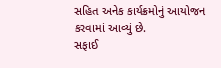સહિત અનેક કાર્યક્રમોનું આયોજન કરવામાં આવ્યું છે.
સફાઈ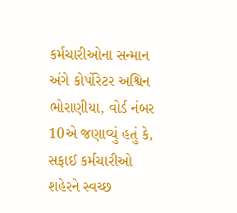કર્મચારીઓના સન્માન અંગે કોર્પોરેટર અશ્વિન ભોરાણીયા, વોર્ડ નંબર 10એ જણાવ્યું હતું કે, સફાઈ કર્મચારીઓ શહેરને સ્વચ્છ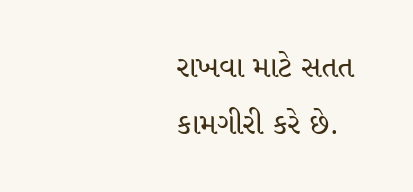રાખવા માટે સતત કામગીરી કરે છે.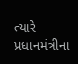ત્યારે પ્રધાનમંત્રીના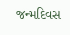જન્મદિવસ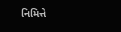નિમિત્તે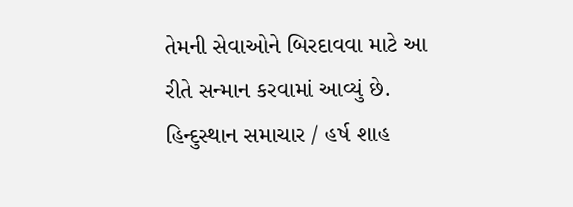તેમની સેવાઓને બિરદાવવા માટે આ રીતે સન્માન કરવામાં આવ્યું છે.
હિન્દુસ્થાન સમાચાર / હર્ષ શાહ